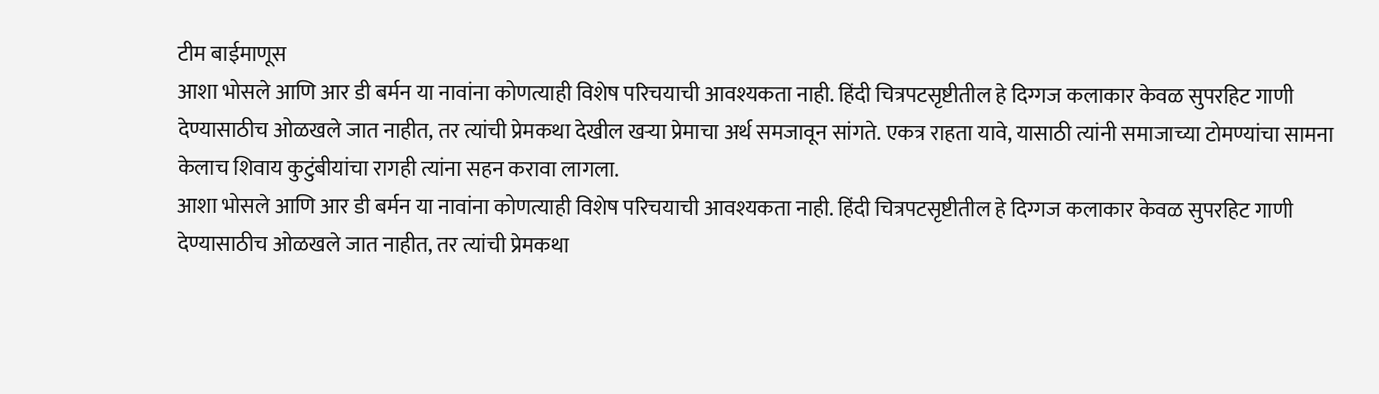टीम बाईमाणूस
आशा भोसले आणि आर डी बर्मन या नावांना कोणत्याही विशेष परिचयाची आवश्यकता नाही. हिंदी चित्रपटसृष्टीतील हे दिग्गज कलाकार केवळ सुपरहिट गाणी देण्यासाठीच ओळखले जात नाहीत, तर त्यांची प्रेमकथा देखील खऱ्या प्रेमाचा अर्थ समजावून सांगते. एकत्र राहता यावे, यासाठी त्यांनी समाजाच्या टोमण्यांचा सामना केलाच शिवाय कुटुंबीयांचा रागही त्यांना सहन करावा लागला.
आशा भोसले आणि आर डी बर्मन या नावांना कोणत्याही विशेष परिचयाची आवश्यकता नाही. हिंदी चित्रपटसृष्टीतील हे दिग्गज कलाकार केवळ सुपरहिट गाणी देण्यासाठीच ओळखले जात नाहीत, तर त्यांची प्रेमकथा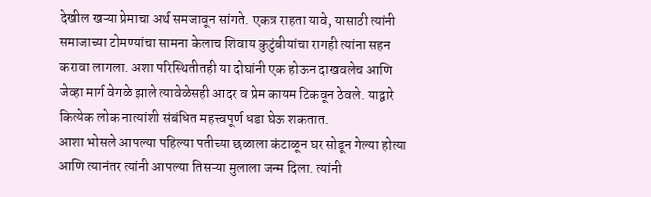देखील खऱ्या प्रेमाचा अर्थ समजावून सांगते. एकत्र राहता यावे, यासाठी त्यांनी समाजाच्या टोमण्यांचा सामना केलाच शिवाय कुटुंबीयांचा रागही त्यांना सहन करावा लागला. अशा परिस्थितीतही या दोघांनी एक होऊन दाखवलेच आणि जेव्हा मार्ग वेगळे झाले त्यावेळेसही आदर व प्रेम कायम टिकवून ठेवले. याद्वारे कित्येक लोक नात्यांशी संबंधित महत्त्वपूर्ण धडा घेऊ शकतात.
आशा भोसले आपल्या पहिल्या पतीच्या छळाला कंटाळून घर सोडून गेल्या होत्या आणि त्यानंतर त्यांनी आपल्या तिसऱ्या मुलाला जन्म दिला. त्यांनी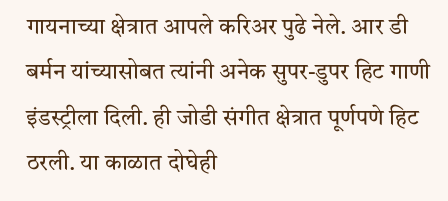गायनाच्या क्षेत्रात आपले करिअर पुढे नेले. आर डी बर्मन यांच्यासोबत त्यांनी अनेक सुपर-डुपर हिट गाणी इंडस्ट्रीला दिली. ही जोडी संगीत क्षेत्रात पूर्णपणे हिट ठरली. या काळात दोघेही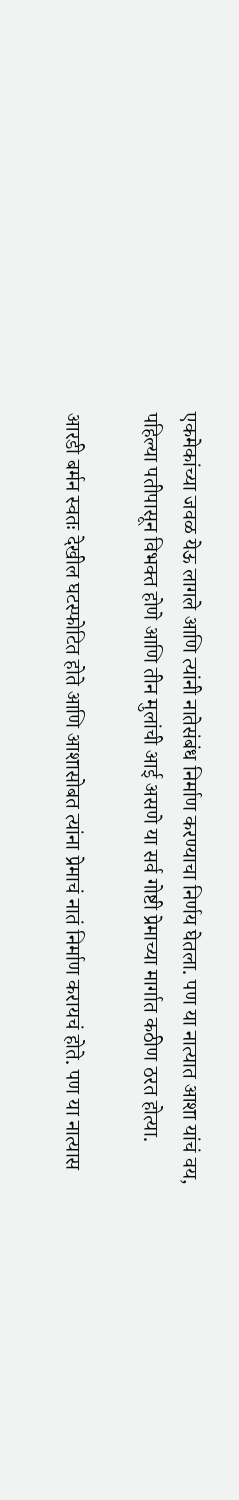एकमेकांच्या जवळ येऊ लागले आणि त्यांनी नातेसंबंध निर्माण करण्याचा निर्णय घेतला. पण या नात्यात आशा यांचं वय, पहिल्या पतीपासून विभक्त होणे आणि तीन मुलांची आई असणे या सर्व गोष्टी प्रेमाच्या मार्गात कठीण ठरत होत्या.

आरडी बर्मन स्वतः देखील घटस्फोटित होते आणि आशासोबत त्यांना प्रेमाचं नातं निर्माण करायचं होते. पण या नात्यास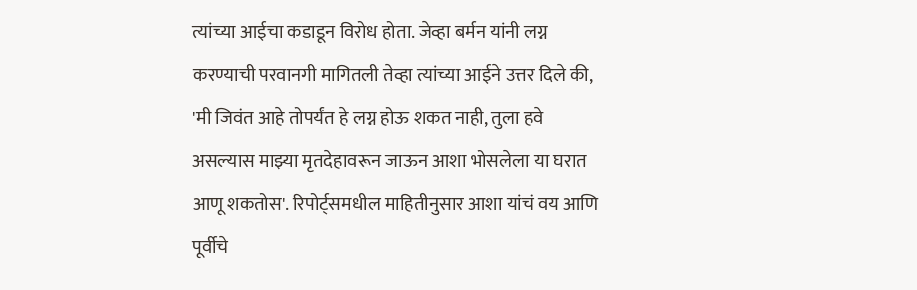त्यांच्या आईचा कडाडून विरोध होता. जेव्हा बर्मन यांनी लग्न करण्याची परवानगी मागितली तेव्हा त्यांच्या आईने उत्तर दिले की, 'मी जिवंत आहे तोपर्यंत हे लग्न होऊ शकत नाही, तुला हवे असल्यास माझ्या मृतदेहावरून जाऊन आशा भोसलेला या घरात आणू शकतोस'. रिपोर्ट्समधील माहितीनुसार आशा यांचं वय आणि पूर्वीचे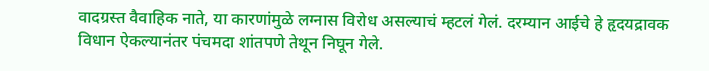वादग्रस्त वैवाहिक नाते, या कारणांमुळे लग्नास विरोध असल्याचं म्हटलं गेलं. दरम्यान आईचे हे हृदयद्रावक विधान ऐकल्यानंतर पंचमदा शांतपणे तेथून निघून गेले.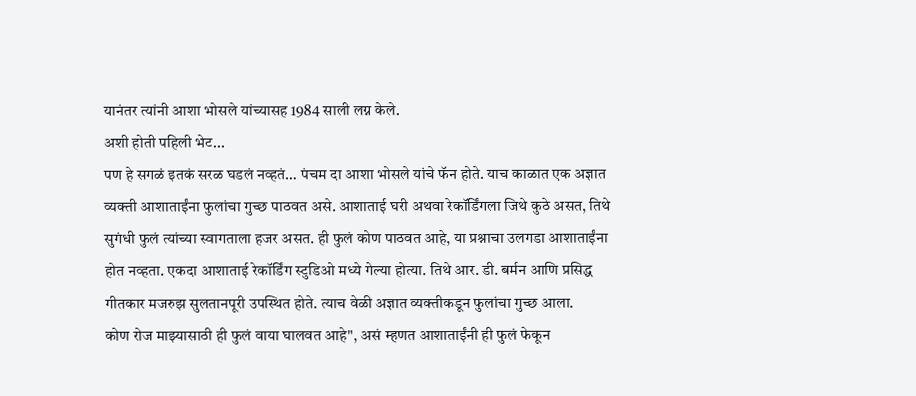यानंतर त्यांनी आशा भोसले यांच्यासह 1984 साली लग्न केले.
अशी होती पहिली भेट...
पण हे सगळं इतकं सरळ घडलं नव्हतं… पंचम दा आशा भोसले यांचे फॅन होते. याच काळात एक अज्ञात व्यक्ती आशाताईंना फुलांचा गुच्छ पाठवत असे. आशाताई घरी अथवा रेकॉर्डिंगला जिथे कुठे असत, तिथे सुगंधी फुलं त्यांच्या स्वागताला हजर असत. ही फुलं कोण पाठवत आहे, या प्रश्नाचा उलगडा आशाताईंना होत नव्हता. एकदा आशाताई रेकॉर्डिंग स्टुडिओ मध्ये गेल्या होत्या. तिथे आर. डी. बर्मन आणि प्रसिद्ध गीतकार मजरुझ सुलतानपूरी उपस्थित होते. त्याच वेळी अज्ञात व्यक्तीकडून फुलांचा गुच्छ आला.
कोण रोज माझ्यासाठी ही फुलं वाया घालवत आहे", असं म्हणत आशाताईंनी ही फुलं फेकून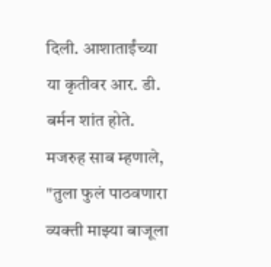दिली. आशाताईंच्या या कृतीवर आर. डी. बर्मन शांत होते. मजरुह साब म्हणाले,
"तुला फुलं पाठवणारा व्यक्ती माझ्या बाजूला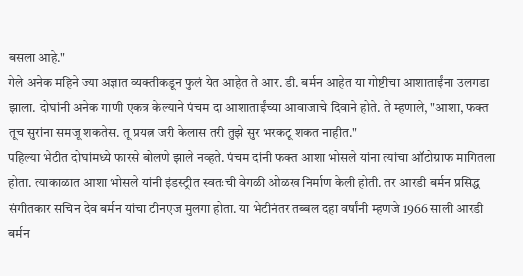बसला आहे."
गेले अनेक महिने ज्या अज्ञात व्यक्तीकडून फुलं येत आहेत ते आर. डी. बर्मन आहेत या गोष्टीचा आशाताईंना उलगडा झाला. दोघांनी अनेक गाणी एकत्र केल्याने पंचम दा आशाताईंच्या आवाजाचे दिवाने होते. ते म्हणाले, "आशा, फक्त तूच सुरांना समजू शकतेस. तू प्रयत्न जरी केलास तरी तुझे सुर भरकटू शकत नाहीत."
पहिल्या भेटीत दोघांमध्ये फारसे बोलणे झाले नव्हते. पंचम दांनी फक्त आशा भोसले यांना त्यांचा ऑटोग्राफ मागितला होता. त्याकाळात आशा भोसले यांनी इंडस्ट्रीत स्वतःची वेगळी ओळख निर्माण केली होती. तर आरडी बर्मन प्रसिद्ध संगीतकार सचिन देव बर्मन यांचा टीनएज मुलगा होता. या भेटीनंतर तब्बल दहा वर्षांनी म्हणजे 1966 साली आरडी बर्मन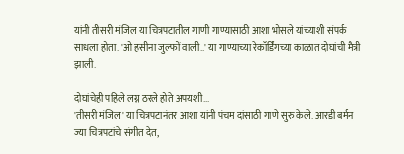यांनी तीसरी मंजिल या चित्रपटातील गाणी गाण्यासाठी आशा भोसले यांच्याशी संपर्क साधला होता. 'ओ हसीना जुल्फों वाली..' या गाण्याच्या रेकॉर्डिंगच्या काळात दोघांची मैत्री झाली.

दोघांचेही पहिले लग्न ठरले होते अपयशी...
'तीसरी मंजिल' या चित्रपटानंतर आशा यांनी पंचम दांसाठी गाणे सुरु केले. आरडी बर्मन ज्या चित्रपटांचे संगीत देत,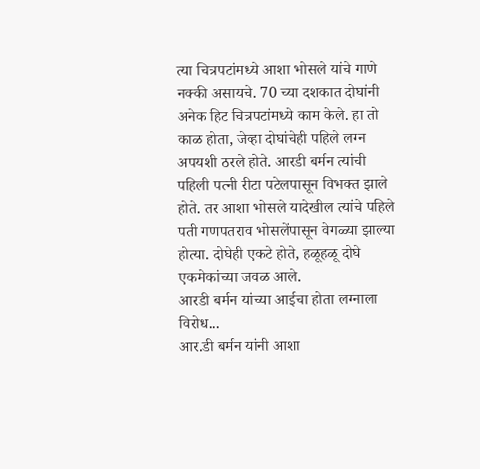त्या चित्रपटांमध्ये आशा भोसले यांचे गाणे नक्की असायचे. 70 च्या दशकात दोघांनी अनेक हिट चित्रपटांमध्ये काम केले. हा तो काळ होता, जेव्हा दोघांचेही पहिले लग्न अपयशी ठरले होते. आरडी बर्मन त्यांची पहिली पत्नी रीटा पटेलपासून विभक्त झाले होते. तर आशा भोसले यादेखील त्यांचे पहिले पती गणपतराव भोसलेंपासून वेगळ्या झाल्या होत्या. दोघेही एकटे होते, हळूहळू दोघे एकमेकांच्या जवळ आले.
आरडी बर्मन यांच्या आईचा होता लग्नाला विरोध...
आर.डी बर्मन यांनी आशा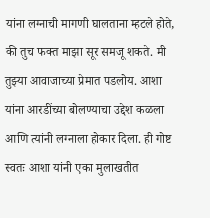यांना लग्नाची मागणी घालताना म्हटले होते, की तुच फक्त माझा सूर समजू शकते. मी तुझ्या आवाजाच्या प्रेमात पडलोय. आशा यांना आरडींच्या बोलण्याचा उद्देश कळला आणि त्यांनी लग्नाला होकार दिला. ही गोष्ट स्वतः आशा यांनी एका मुलाखतीत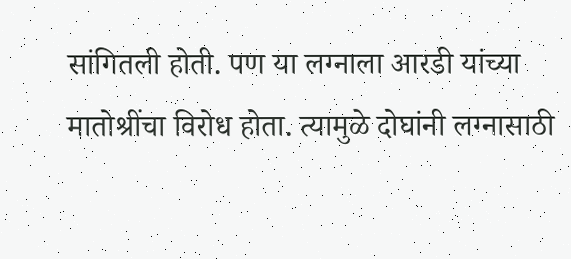सांगितली होती. पण या लग्नाला आरडी यांच्या मातोश्रींचा विरोध होता. त्यामुळे दोघांनी लग्नासाठी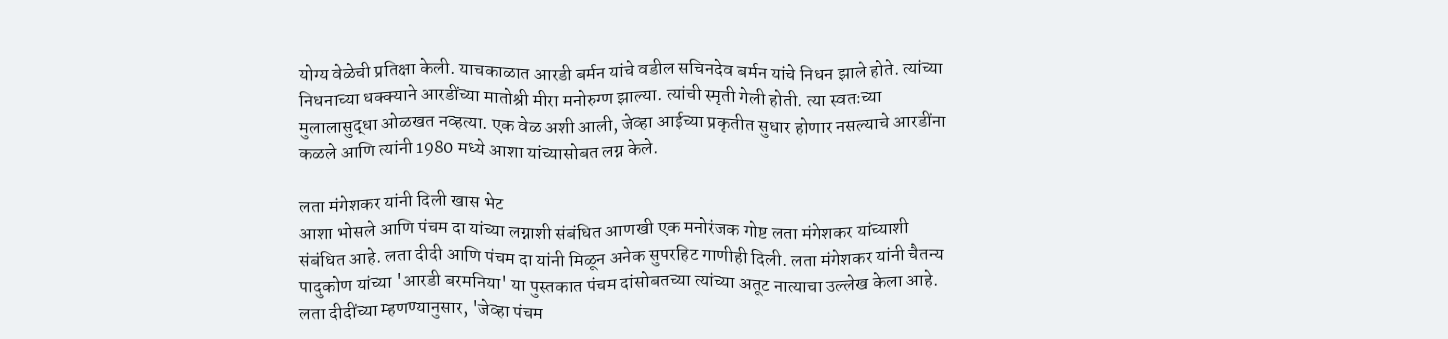योग्य वेळेची प्रतिक्षा केली. याचकाळात आरडी बर्मन यांचे वडील सचिनदेव बर्मन यांचे निधन झाले होते. त्यांच्या निधनाच्या धक्क्याने आरडींच्या मातोश्री मीरा मनोरुग्ण झाल्या. त्यांची स्मृती गेली होती. त्या स्वतःच्या मुलालासुद्धा ओळखत नव्हत्या. एक वेळ अशी आली, जेव्हा आईच्या प्रकृतीत सुधार होणार नसल्याचे आरडींना कळले आणि त्यांनी 1980 मध्ये आशा यांच्यासोबत लग्न केले.

लता मंगेशकर यांनी दिली खास भेट
आशा भोसले आणि पंचम दा यांच्या लग्नाशी संबंधित आणखी एक मनोरंजक गोष्ट लता मंगेशकर यांच्याशी संबंधित आहे. लता दीदी आणि पंचम दा यांनी मिळून अनेक सुपरहिट गाणीही दिली. लता मंगेशकर यांनी चैतन्य पादुकोण यांच्या 'आरडी बरमनिया' या पुस्तकात पंचम दांसोबतच्या त्यांच्या अतूट नात्याचा उल्लेख केला आहे. लता दीदींच्या म्हणण्यानुसार, 'जेव्हा पंचम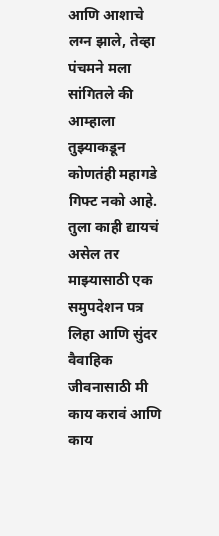आणि आशाचे लग्न झाले, तेव्हा पंचमने मला सांगितले की आम्हाला तुझ्याकडून कोणतंही महागडे गिफ्ट नको आहे. तुला काही द्यायचं असेल तर माझ्यासाठी एक समुपदेशन पत्र लिहा आणि सुंदर वैवाहिक जीवनासाठी मी काय करावं आणि काय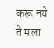करू नये ते मला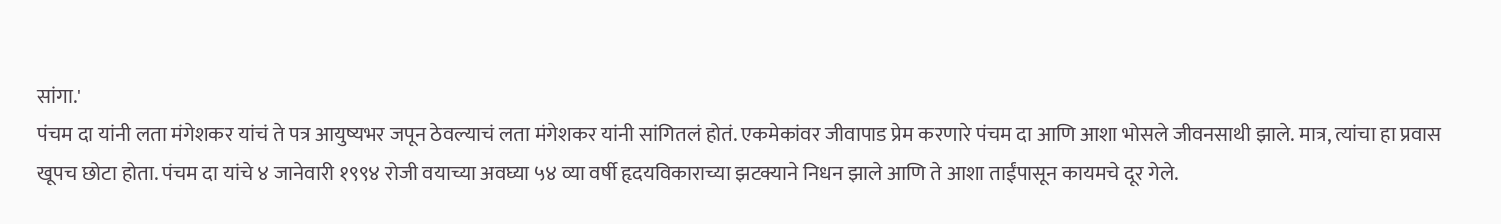सांगा.'
पंचम दा यांनी लता मंगेशकर यांचं ते पत्र आयुष्यभर जपून ठेवल्याचं लता मंगेशकर यांनी सांगितलं होतं. एकमेकांवर जीवापाड प्रेम करणारे पंचम दा आणि आशा भोसले जीवनसाथी झाले. मात्र, त्यांचा हा प्रवास खूपच छोटा होता. पंचम दा यांचे ४ जानेवारी १९९४ रोजी वयाच्या अवघ्या ५४ व्या वर्षी हृदयविकाराच्या झटक्याने निधन झाले आणि ते आशा ताईंपासून कायमचे दूर गेले.